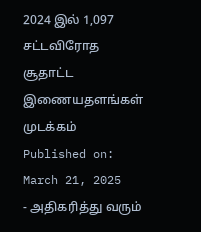2024 இல் 1,097 சட்டவிரோத சூதாட்ட இணையதளங்கள் முடக்கம்
Published on: March 21, 2025
- அதிகரித்து வரும்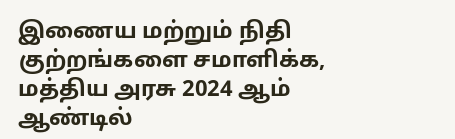இணைய மற்றும் நிதி குற்றங்களை சமாளிக்க, மத்திய அரசு 2024 ஆம் ஆண்டில்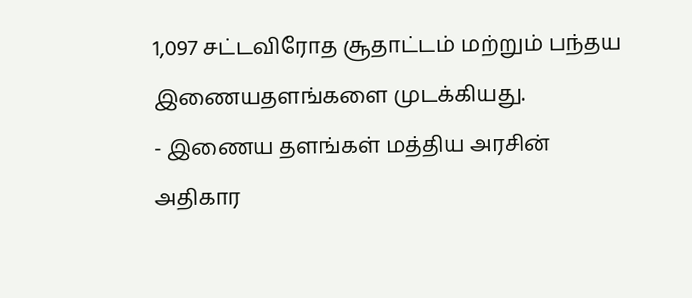1,097 சட்டவிரோத சூதாட்டம் மற்றும் பந்தய இணையதளங்களை முடக்கியது.
- இணைய தளங்கள் மத்திய அரசின் அதிகார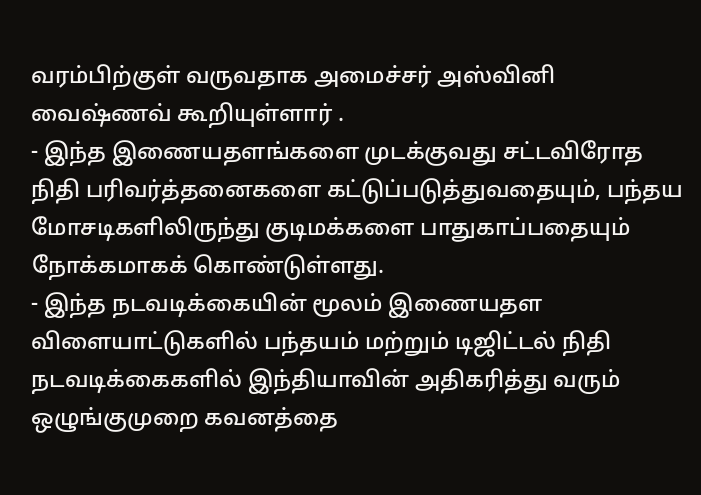வரம்பிற்குள் வருவதாக அமைச்சர் அஸ்வினி வைஷ்ணவ் கூறியுள்ளார் .
- இந்த இணையதளங்களை முடக்குவது சட்டவிரோத நிதி பரிவர்த்தனைகளை கட்டுப்படுத்துவதையும், பந்தய மோசடிகளிலிருந்து குடிமக்களை பாதுகாப்பதையும் நோக்கமாகக் கொண்டுள்ளது.
- இந்த நடவடிக்கையின் மூலம் இணையதள விளையாட்டுகளில் பந்தயம் மற்றும் டிஜிட்டல் நிதி நடவடிக்கைகளில் இந்தியாவின் அதிகரித்து வரும் ஒழுங்குமுறை கவனத்தை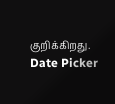குறிக்கிறது.
Date Picker